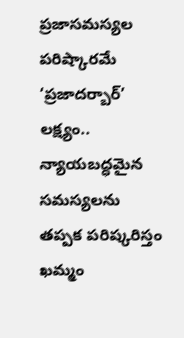ప్రజాసమస్యల పరిష్కారమే ‘ప్రజాదర్బార్’ లక్ష్యం.. న్యాయబద్ధమైన సమస్యలను తప్పక పరిష్కరిస్తం
ఖమ్మం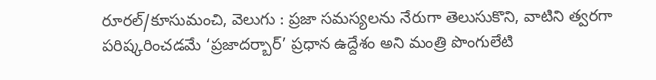రూరల్/కూసుమంచి, వెలుగు : ప్రజా సమస్యలను నేరుగా తెలుసుకొని, వాటిని త్వరగా పరిష్కరించడమే ‘ప్రజాదర్బార్’ ప్రధాన ఉద్దేశం అని మంత్రి పొంగులేటి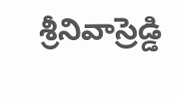శ్రీనివాస్రెడ్డి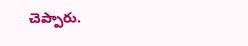చెప్పారు.